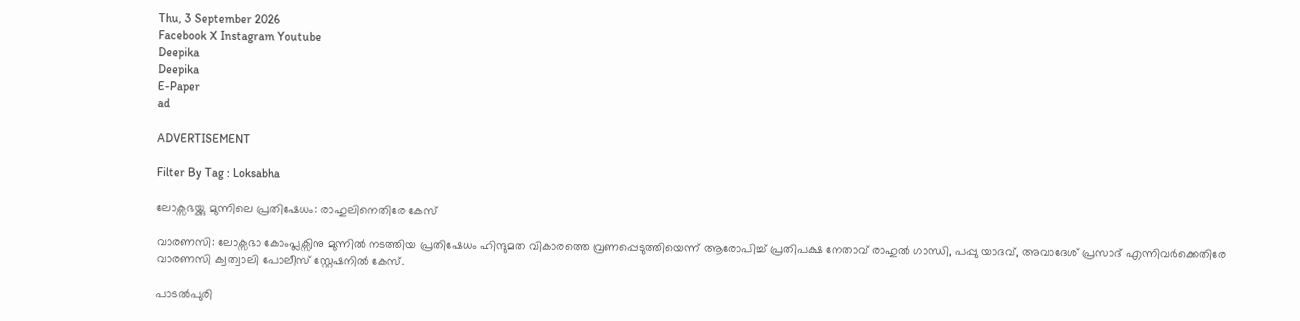Thu, 3 September 2026
Facebook X Instagram Youtube
Deepika
Deepika
E-Paper
ad

ADVERTISEMENT

Filter By Tag : Loksabha

ലോക്സഭയ്ക്കു മുന്നിലെ പ്രതിഷേധം: രാഹുലിനെതിരേ കേസ്

വാരണസി: ലോക്സഭാ കോംപ്ലക്സിനു മുന്നിൽ നടത്തിയ പ്രതിഷേധം ഹിന്ദുമത വികാരത്തെ വ്രണപ്പെടുത്തിയെന്ന് ആരോപിച്ച് പ്രതിപക്ഷ നേതാവ് രാഹുൽ ഗാന്ധി, പപ്പു യാദവ്, അവാദേശ് പ്രസാദ് എന്നിവർക്കെതിരേ വാരണസി ക്വത്വാലി പോലീസ് സ്റ്റേഷനിൽ കേസ്.

പാടൽപുരി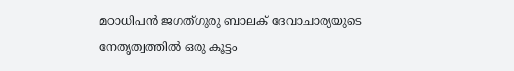മഠാധിപൻ ജഗത്ഗുരു ബാലക് ദേവാചാര്യയുടെ നേതൃത്വത്തിൽ ഒരു കൂട്ടം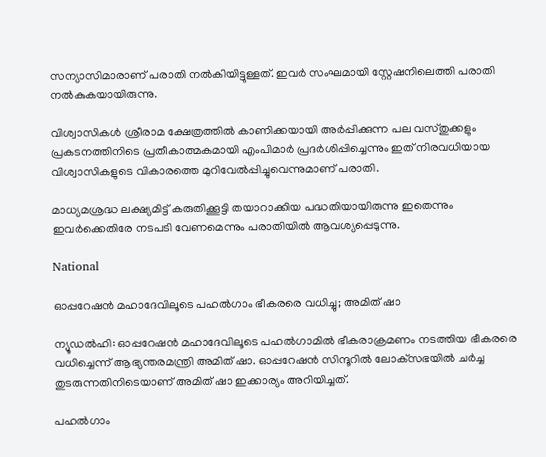സന്യാസിമാരാണ് പരാതി നൽകിയിട്ടുള്ളത്. ഇവർ സംഘമായി സ്റ്റേഷനിലെത്തി പരാതി നൽകുകയായിരുന്നു.

വിശ്വാസികൾ ശ്രീരാമ ക്ഷേത്രത്തിൽ കാണിക്കയായി അർപ്പിക്കുന്ന പല വസ്തുക്കളും പ്രകടനത്തിനിടെ പ്രതീകാത്മകമായി എംപിമാർ പ്രദർശിപ്പിച്ചെന്നും ഇത് നിരവധിയായ വിശ്വാസികളുടെ വികാരത്തെ മുറിവേൽപ്പിച്ചുവെന്നുമാണ് പരാതി.

മാധ്യമശ്രദ്ധ ലക്ഷ്യമിട്ട് കരുതിക്കൂട്ടി തയാറാക്കിയ പദ്ധതിയായിരുന്നു ഇതെന്നും ഇവർക്കെതിരേ നടപടി വേണമെന്നും പരാതിയിൽ ആവശ്യപ്പെടുന്നു.

National

ഓപ്പറേഷന്‍ മഹാദേവിലൂടെ പഹല്‍ഗാം ഭീകരരെ വധിച്ചു; അമിത് ഷാ

ന്യൂഡൽഹി: ഓപ്പറേഷന്‍ മഹാദേവിലൂടെ പഹല്‍ഗാമില്‍ ഭീകരാക്രമണം നടത്തിയ ഭീകരരെ വധിച്ചെന്ന് ആഭ്യന്തരമന്ത്രി അമിത് ഷാ. ഓപ്പറേഷന്‍ സിന്ദൂറില്‍ ലോക്‌സഭയില്‍ ചര്‍ച്ച തുടരുന്നതിനിടെയാണ് അമിത് ഷാ ഇക്കാര്യം അറിയിച്ചത്.

പഹല്‍ഗാം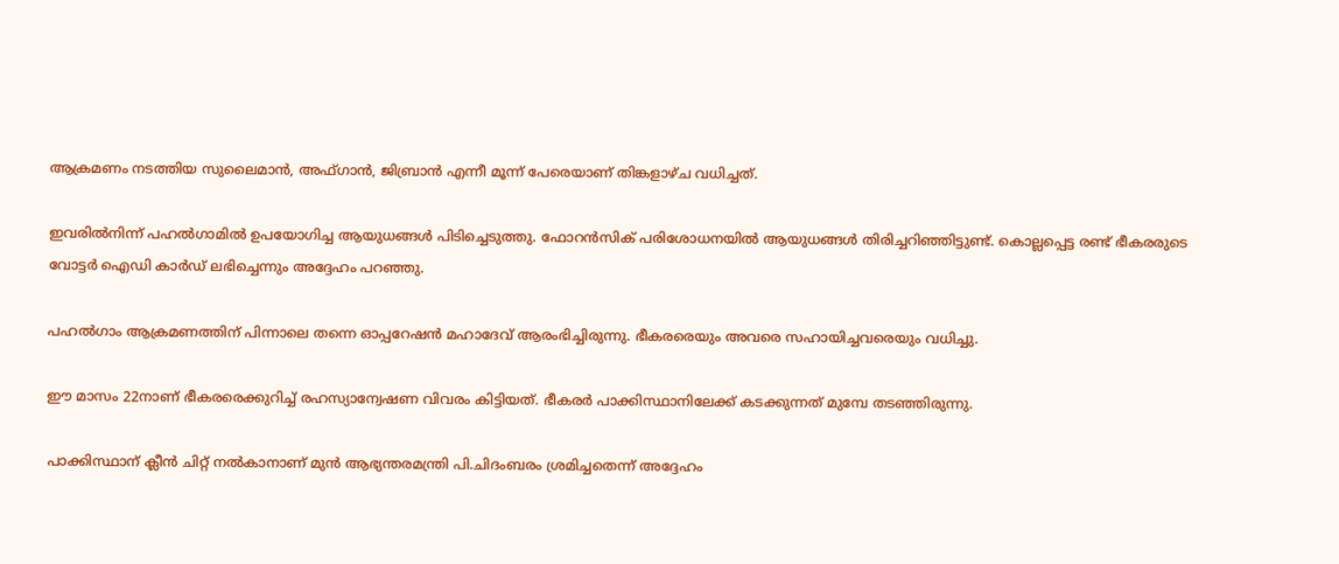ആക്രമണം നടത്തിയ സുലൈമാൻ, അഫ്ഗാൻ, ജിബ്രാൻ എന്നീ മൂന്ന് പേരെയാണ് തിങ്കളാഴ്ച വധിച്ചത്.

ഇവരില്‍നിന്ന് പഹല്‍ഗാമില്‍ ഉപയോഗിച്ച ആയുധങ്ങള്‍ പിടിച്ചെടുത്തു. ഫോറന്‍സിക് പരിശോധനയില്‍ ആയുധങ്ങള്‍ തിരിച്ചറിഞ്ഞിട്ടുണ്ട്. കൊല്ലപ്പെട്ട രണ്ട് ഭീകരരുടെ വോട്ടര്‍ ഐഡി കാര്‍ഡ് ലഭിച്ചെന്നും അദ്ദേഹം പറഞ്ഞു.

പഹല്‍ഗാം ആക്രമണത്തിന് പിന്നാലെ തന്നെ ഓപ്പറേഷന്‍ മഹാദേവ് ആരംഭിച്ചിരുന്നു. ഭീകരരെയും അവരെ സഹായിച്ചവരെയും വധിച്ചു.

ഈ മാസം 22നാണ് ഭീകരരെക്കുറിച്ച് രഹസ്യാന്വേഷണ വിവരം കിട്ടിയത്. ഭീകരര്‍ പാക്കിസ്ഥാനിലേക്ക് കടക്കുന്നത് മുമ്പേ തടഞ്ഞിരുന്നു.

പാക്കിസ്ഥാന് ക്ലീന്‍ ചിറ്റ് നല്‍കാനാണ് മുന്‍ ആഭ്യന്തരമന്ത്രി പി.ചിദംബരം ശ്രമിച്ചതെന്ന് അദ്ദേഹം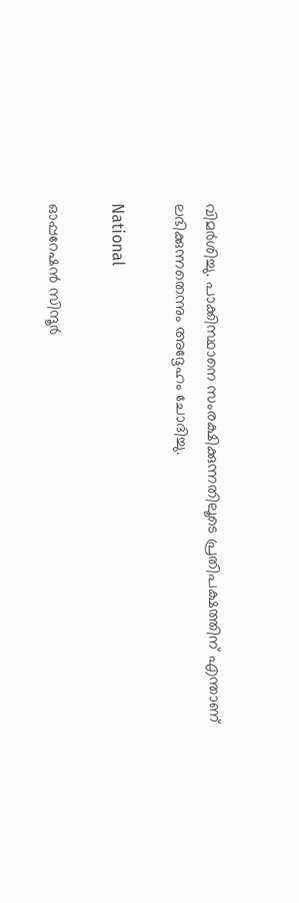വിമർശിച്ചു. പാക്കിസ്ഥാനെ സംരക്ഷിക്കുന്നതിലൂടെ പ്രതിപക്ഷത്തിന് എന്താണ് ലഭിക്കുന്നതെന്നും അദ്ദേഹം ചോദിച്ചു.

National

ഓപ്പറേഷന്‍ സിന്ദൂര്‍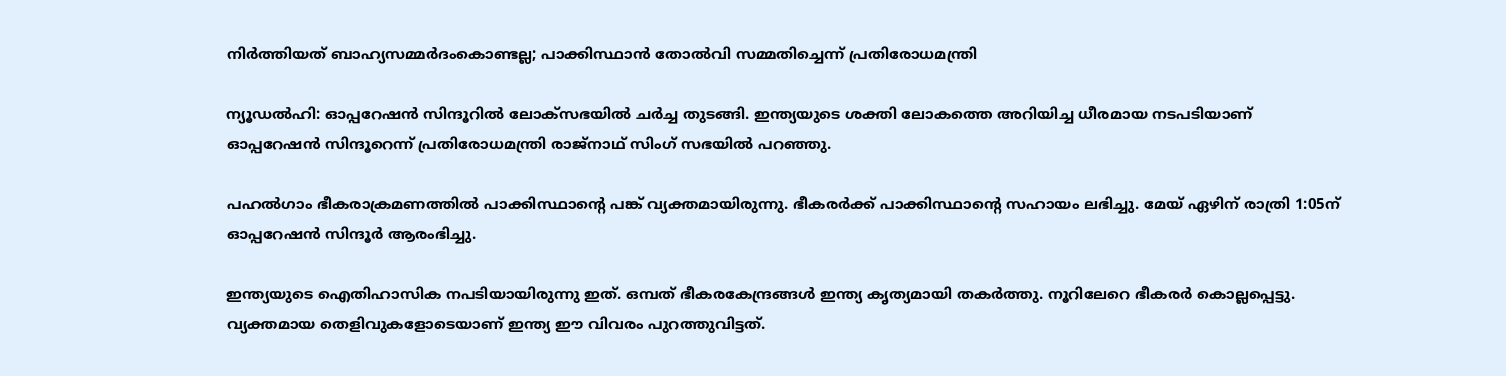നിര്‍ത്തിയത് ബാഹ്യസമ്മര്‍ദംകൊണ്ടല്ല; പാക്കിസ്ഥാന്‍ തോല്‍വി സമ്മതിച്ചെന്ന് പ്രതിരോധമന്ത്രി

ന്യൂഡല്‍ഹി: ഓപ്പറേഷന്‍ സിന്ദൂറില്‍ ലോക്‌സഭയില്‍ ചര്‍ച്ച തുടങ്ങി. ഇന്ത്യയുടെ ശക്തി ലോകത്തെ അറിയിച്ച ധീരമായ നടപടിയാണ് ഓപ്പറേഷന്‍ സിന്ദൂറെന്ന് പ്രതിരോധമന്ത്രി രാജ്‌നാഥ് സിംഗ് സഭയില്‍ പറഞ്ഞു.

പഹല്‍ഗാം ഭീകരാക്രമണത്തില്‍ പാക്കിസ്ഥാന്‍റെ പങ്ക് വ്യക്തമായിരുന്നു. ഭീകരര്‍ക്ക് പാക്കിസ്ഥാന്‍റെ സഹായം ലഭിച്ചു. മേയ് ഏഴിന് രാത്രി 1:05ന് ഓപ്പറേഷന്‍ സിന്ദൂര്‍ ആരംഭിച്ചു.

ഇന്ത്യയുടെ ഐതിഹാസിക നപടിയായിരുന്നു ഇത്. ഒമ്പത് ഭീകരകേന്ദ്രങ്ങള്‍ ഇന്ത്യ കൃത്യമായി തകര്‍ത്തു. നൂറിലേറെ ഭീകരര്‍ കൊല്ലപ്പെട്ടു. വ്യക്തമായ തെളിവുകളോടെയാണ് ഇന്ത്യ ഈ വിവരം പുറത്തുവിട്ടത്.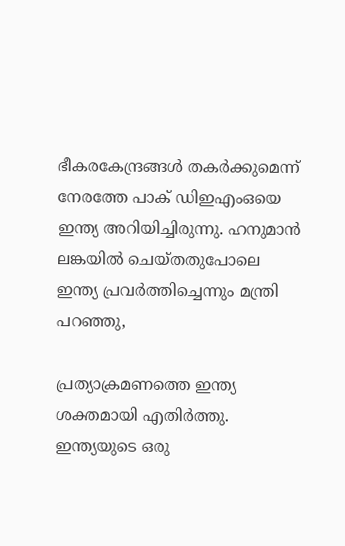ഭീകരകേന്ദ്രങ്ങള്‍ തകര്‍ക്കുമെന്ന് നേരത്തേ പാക് ഡിഇഎംഒയെ ഇന്ത്യ അറിയിച്ചിരുന്നു. ഹനുമാന്‍ ലങ്കയില്‍ ചെയ്തതുപോലെ ഇന്ത്യ പ്രവര്‍ത്തിച്ചെന്നും മന്ത്രി പറഞ്ഞു,

പ്രത്യാക്രമണത്തെ ഇന്ത്യ ശക്തമായി എതിര്‍ത്തു. ഇന്ത്യയുടെ ഒരു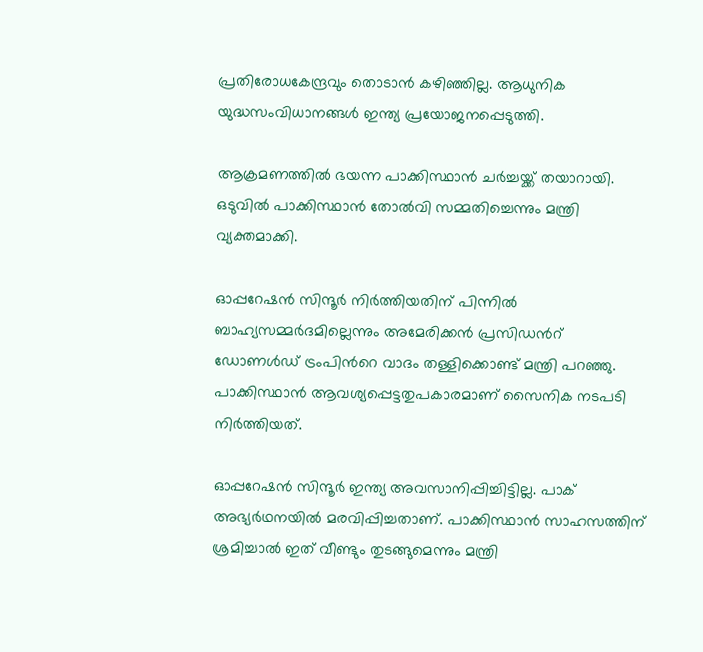പ്രതിരോധകേന്ദ്രവും തൊടാന്‍ കഴിഞ്ഞില്ല. ആധുനിക യുദ്ധസംവിധാനങ്ങള്‍ ഇന്ത്യ പ്രയോജനപ്പെടുത്തി.

ആക്രമണത്തില്‍ ഭയന്ന പാക്കിസ്ഥാന്‍ ചര്‍ച്ചയ്ക്ക് തയാറായി. ഒടുവില്‍ പാക്കിസ്ഥാന്‍ തോല്‍വി സമ്മതിച്ചെന്നും മന്ത്രി വ്യക്തമാക്കി.

ഓപ്പറേഷന്‍ സിന്ദൂര്‍ നിര്‍ത്തിയതിന് പിന്നില്‍ ബാഹ്യസമ്മര്‍ദമില്ലെന്നും അമേരിക്കന്‍ പ്രസിഡന്‍റ് ഡോണള്‍ഡ് ട്രംപിന്‍റെ വാദം തള്ളിക്കൊണ്ട് മന്ത്രി പറഞ്ഞു. പാക്കിസ്ഥാന്‍ ആവശ്യപ്പെട്ടതുപകാരമാണ് സൈനിക നടപടി നിര്‍ത്തിയത്.

ഓപ്പറേഷന്‍ സിന്ദൂര്‍ ഇന്ത്യ അവസാനിപ്പിച്ചിട്ടില്ല. പാക് അഭ്യര്‍ഥനയില്‍ മരവിപ്പിച്ചതാണ്. പാക്കിസ്ഥാന്‍ സാഹസത്തിന് ശ്രമിച്ചാല്‍ ഇത് വീണ്ടും തുടങ്ങുമെന്നും മന്ത്രി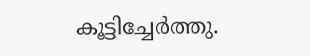കൂട്ടിച്ചേര്‍ത്തു.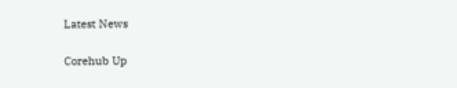Latest News

Corehub Up